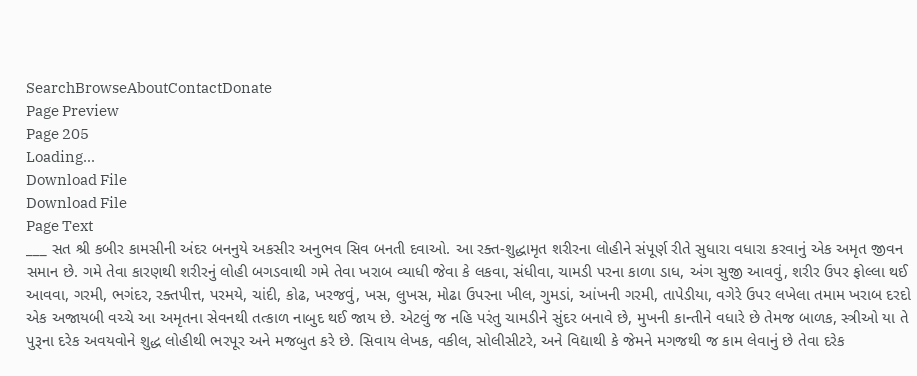SearchBrowseAboutContactDonate
Page Preview
Page 205
Loading...
Download File
Download File
Page Text
___ સત શ્રી કબીર કામસીની અંદર બનનુયે અકસીર અનુભવ સિવ બનતી દવાઓ. આ રક્ત-શુદ્ધામૃત શરીરના લોહીને સંપૂર્ણ રીતે સુધારા વધારા કરવાનું એક અમૃત જીવન સમાન છે. ગમે તેવા કારણથી શરીરનું લોહી બગડવાથી ગમે તેવા ખરાબ વ્યાધી જેવા કે લકવા, સંધીવા, ચામડી પરના કાળા ડાધ, અંગ સુજી આવવું, શરીર ઉપર ફોલ્લા થઈ આવવા, ગરમી, ભગંદર, રક્તપીત્ત, પરમયે, ચાંદી, કોઢ, ખરજવું, ખસ, લુખસ, મોઢા ઉપરના ખીલ, ગુમડાં, આંખની ગરમી, તાપેડીયા, વગેરે ઉપર લખેલા તમામ ખરાબ દરદો એક અજાયબી વચ્ચે આ અમૃતના સેવનથી તત્કાળ નાબુદ થઈ જાય છે. એટલું જ નહિ પરંતુ ચામડીને સુંદર બનાવે છે, મુખની કાન્તીને વધારે છે તેમજ બાળક, સ્ત્રીઓ યા તે પુરૂના દરેક અવયવોને શુદ્ધ લોહીથી ભરપૂર અને મજબુત કરે છે. સિવાય લેખક, વકીલ, સોલીસીટરે, અને વિદ્યાથી કે જેમને મગજથી જ કામ લેવાનું છે તેવા દરેક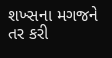શખ્સના મગજને તર કરી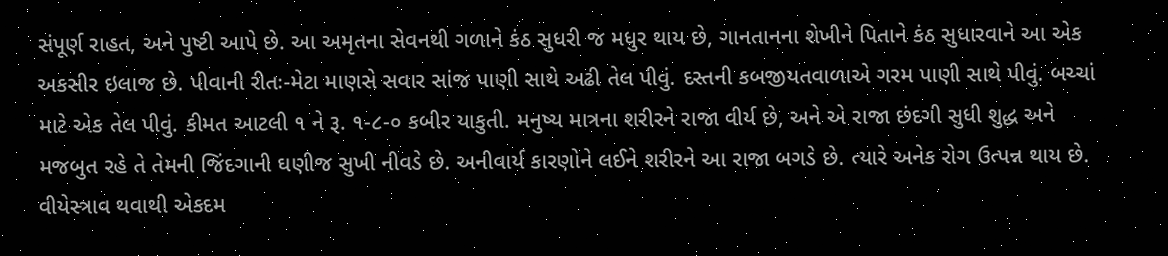સંપૂર્ણ રાહત, અને પુષ્ટી આપે છે. આ અમૃતના સેવનથી ગળાને કંઠ સુધરી જ મધુર થાય છે, ગાનતાનના શેખીને પિતાને કંઠ સુધારવાને આ એક અકસીર ઇલાજ છે. પીવાની રીતઃ-મેટા માણસે સવાર સાંજ પાણી સાથે અઢી તેલ પીવું. દસ્તની કબજીયતવાળાએ ગરમ પાણી સાથે પીવું. બચ્ચાં માટે એક તેલ પીવું. કીમત આટલી ૧ ને રૂ. ૧-૮-૦ કબીર યાકુતી. મનુષ્ય માત્રના શરીરને રાજા વીર્ય છે, અને એ રાજા છંદગી સુધી શુદ્ધ અને મજબુત રહે તે તેમની જિંદગાની ઘણીજ સુખી નીવડે છે. અનીવાર્ય કારણોને લઈને શરીરને આ રાજા બગડે છે. ત્યારે અનેક રોગ ઉત્પન્ન થાય છે. વીયેસ્ત્રાવ થવાથી એકદમ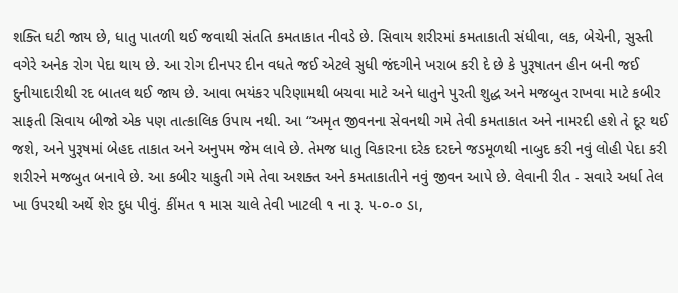શક્તિ ઘટી જાય છે, ધાતુ પાતળી થઈ જવાથી સંતતિ કમતાકાત નીવડે છે. સિવાય શરીરમાં કમતાકાતી સંધીવા, લક, બેચેની, સુસ્તી વગેરે અનેક રોગ પેદા થાય છે. આ રોગ દીનપર દીન વધતે જઈ એટલે સુધી જંદગીને ખરાબ કરી દે છે કે પુરૂષાતન હીન બની જઈ દુનીયાદારીથી રદ બાતલ થઈ જાય છે. આવા ભયંકર પરિણામથી બચવા માટે અને ધાતુને પુરતી શુદ્ધ અને મજબુત રાખવા માટે કબીર સાફતી સિવાય બીજો એક પણ તાત્કાલિક ઉપાય નથી. આ “અમૃત જીવનના સેવનથી ગમે તેવી કમતાકાત અને નામરદી હશે તે દૂર થઈ જશે, અને પુરૂષમાં બેહદ તાકાત અને અનુપમ જેમ લાવે છે. તેમજ ધાતુ વિકારના દરેક દરદને જડમૂળથી નાબુદ કરી નવું લોહી પેદા કરી શરીરને મજબુત બનાવે છે. આ કબીર યાકુતી ગમે તેવા અશક્ત અને કમતાકાતીને નવું જીવન આપે છે. લેવાની રીત - સવારે અર્ધા તેલ ખા ઉપરથી અર્થે શેર દુધ પીવું. કીંમત ૧ માસ ચાલે તેવી ખાટલી ૧ ના રૂ. ૫-૦-૦ ડા,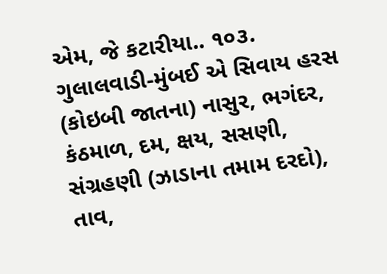એમ, જે કટારીયા.. ૧૦૩. ગુલાલવાડી-મુંબઈ એ સિવાય હરસ (કોઇબી જાતના) નાસુર, ભગંદર, કંઠમાળ, દમ, ક્ષય, સસણી, સંગ્રહણી (ઝાડાના તમામ દરદો), તાવ,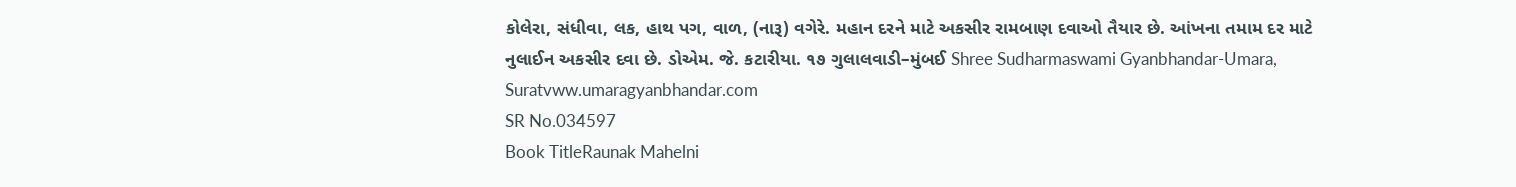કોલેરા, સંધીવા, લક, હાથ પગ, વાળ, (નારૂ) વગેરે. મહાન દરને માટે અકસીર રામબાણ દવાઓ તૈયાર છે. આંખના તમામ દર માટે નુલાઈન અકસીર દવા છે. ડોએમ. જે. કટારીયા. ૧૭ ગુલાલવાડી–મુંબઈ Shree Sudharmaswami Gyanbhandar-Umara, Suratvww.umaragyanbhandar.com
SR No.034597
Book TitleRaunak Mahelni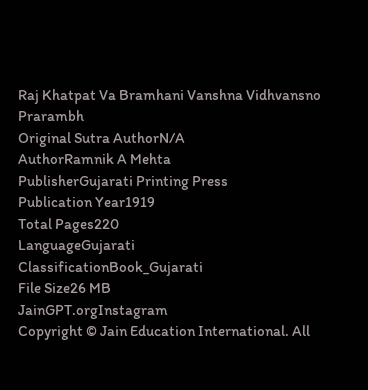Raj Khatpat Va Bramhani Vanshna Vidhvansno Prarambh
Original Sutra AuthorN/A
AuthorRamnik A Mehta
PublisherGujarati Printing Press
Publication Year1919
Total Pages220
LanguageGujarati
ClassificationBook_Gujarati
File Size26 MB
JainGPT.orgInstagram
Copyright © Jain Education International. All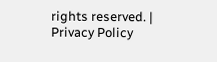rights reserved. | Privacy Policy